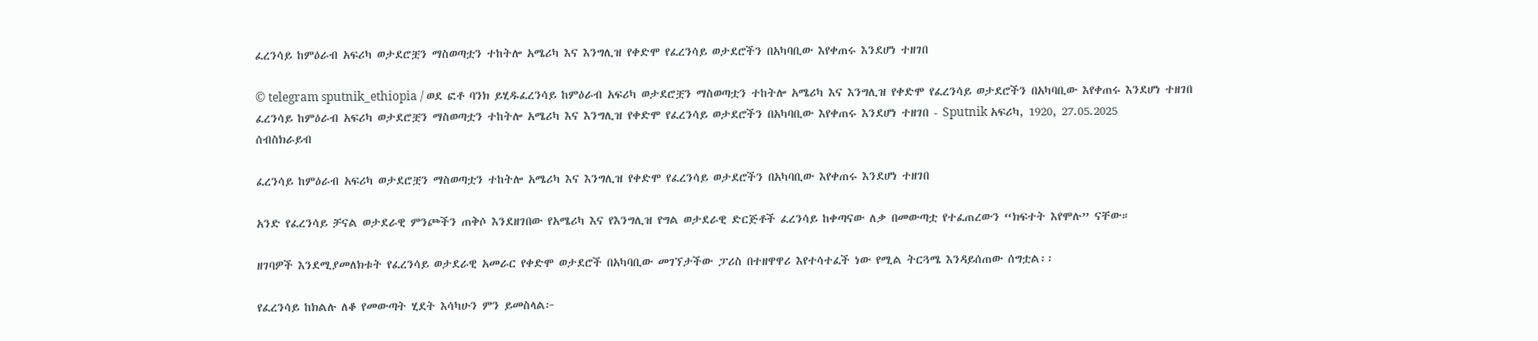ፈረንሳይ ከምዕራብ አፍሪካ ወታደሮቿን ማስወጣቷን ተከትሎ አሜሪካ እና እንግሊዝ የቀድሞ የፈረንሳይ ወታደሮችን በአካባቢው እየቀጠሩ እንደሆነ ተዘገበ

© telegram sputnik_ethiopia / ወደ ፎቶ ባንክ ይሂዱፈረንሳይ ከምዕራብ አፍሪካ ወታደሮቿን ማስወጣቷን ተከትሎ አሜሪካ እና እንግሊዝ የቀድሞ የፈረንሳይ ወታደሮችን በአካባቢው እየቀጠሩ እንደሆነ ተዘገበ
ፈረንሳይ ከምዕራብ አፍሪካ ወታደሮቿን ማስወጣቷን ተከትሎ አሜሪካ እና እንግሊዝ የቀድሞ የፈረንሳይ ወታደሮችን በአካባቢው እየቀጠሩ እንደሆነ ተዘገበ - Sputnik አፍሪካ, 1920, 27.05.2025
ሰብስክራይብ

ፈረንሳይ ከምዕራብ አፍሪካ ወታደሮቿን ማስወጣቷን ተከትሎ አሜሪካ እና እንግሊዝ የቀድሞ የፈረንሳይ ወታደሮችን በአካባቢው እየቀጠሩ እንደሆነ ተዘገበ

አንድ የፈረንሳይ ቻናል ወታደራዊ ምንጮችን ጠቅሶ እንደዘገበው የአሜሪካ እና የእንግሊዝ የግል ወታደራዊ ድርጅቶች ፈረንሳይ ከቀጣናው ለቃ በመውጣቷ የተፈጠረውን “ክፍተት እየሞሉ” ናቸው።

ዘገባዎች እንደሚያመለክቱት የፈረንሳይ ወታደራዊ አመራር የቀድሞ ወታደሮች በአካባቢው መገኘታችው ፓሪስ በተዘዋዋሪ እየተሳተፈች ነው የሚል ትርጓሜ እንዳይሰጠው ሰግቷል፡፡

የፈረንሳይ ከክልሉ ለቆ የመውጣት ሂደት እሳካሁን ምን ይመስላል፦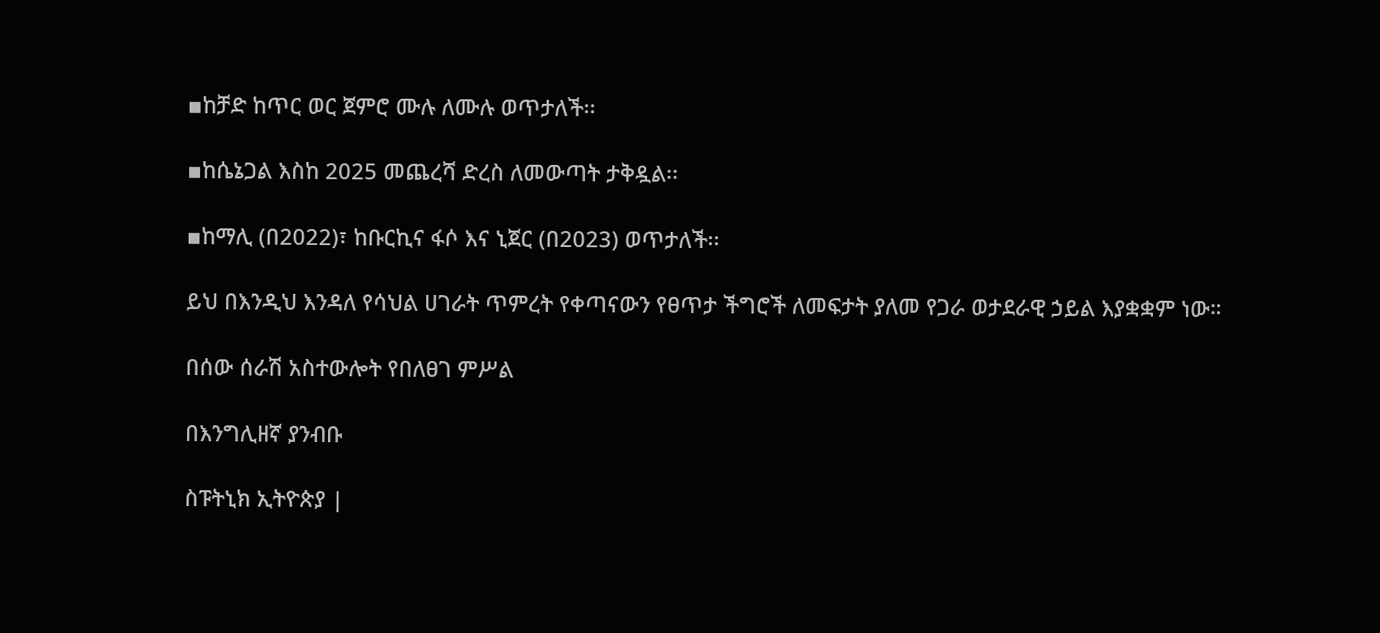▪ከቻድ ከጥር ወር ጀምሮ ሙሉ ለሙሉ ወጥታለች፡፡

▪ከሴኔጋል እስከ 2025 መጨረሻ ድረስ ለመውጣት ታቅዷል፡፡

▪ከማሊ (በ2022)፣ ከቡርኪና ፋሶ እና ኒጀር (በ2023) ወጥታለች፡፡

ይህ በእንዲህ እንዳለ የሳህል ሀገራት ጥምረት የቀጣናውን የፀጥታ ችግሮች ለመፍታት ያለመ የጋራ ወታደራዊ ኃይል እያቋቋም ነው።

በሰው ሰራሽ አስተውሎት የበለፀገ ምሥል

በእንግሊዘኛ ያንብቡ

ስፑትኒክ ኢትዮጵያ |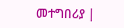መተግበሪያ |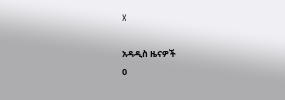X

አዳዲስ ዜናዎች
0